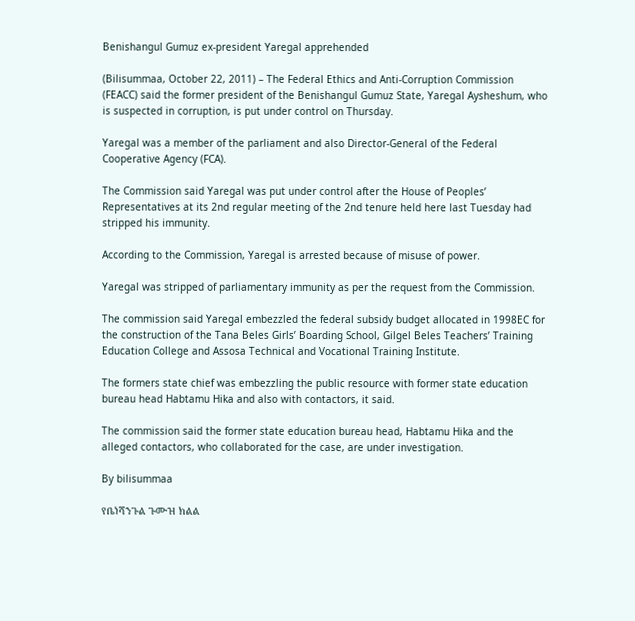Benishangul Gumuz ex-president Yaregal apprehended

(Bilisummaa, October 22, 2011) – The Federal Ethics and Anti-Corruption Commission (FEACC) said the former president of the Benishangul Gumuz State, Yaregal Aysheshum, who is suspected in corruption, is put under control on Thursday.

Yaregal was a member of the parliament and also Director-General of the Federal Cooperative Agency (FCA).

The Commission said Yaregal was put under control after the House of Peoples’ Representatives at its 2nd regular meeting of the 2nd tenure held here last Tuesday had stripped his immunity.

According to the Commission, Yaregal is arrested because of misuse of power.

Yaregal was stripped of parliamentary immunity as per the request from the Commission.

The commission said Yaregal embezzled the federal subsidy budget allocated in 1998EC for the construction of the Tana Beles Girls’ Boarding School, Gilgel Beles Teachers’ Training Education College and Assosa Technical and Vocational Training Institute.

The formers state chief was embezzling the public resource with former state education bureau head Habtamu Hika and also with contactors, it said.

The commission said the former state education bureau head, Habtamu Hika and the alleged contactors, who collaborated for the case, are under investigation.

By bilisummaa

የቤነሻንጉል ጉሙዝ ክልል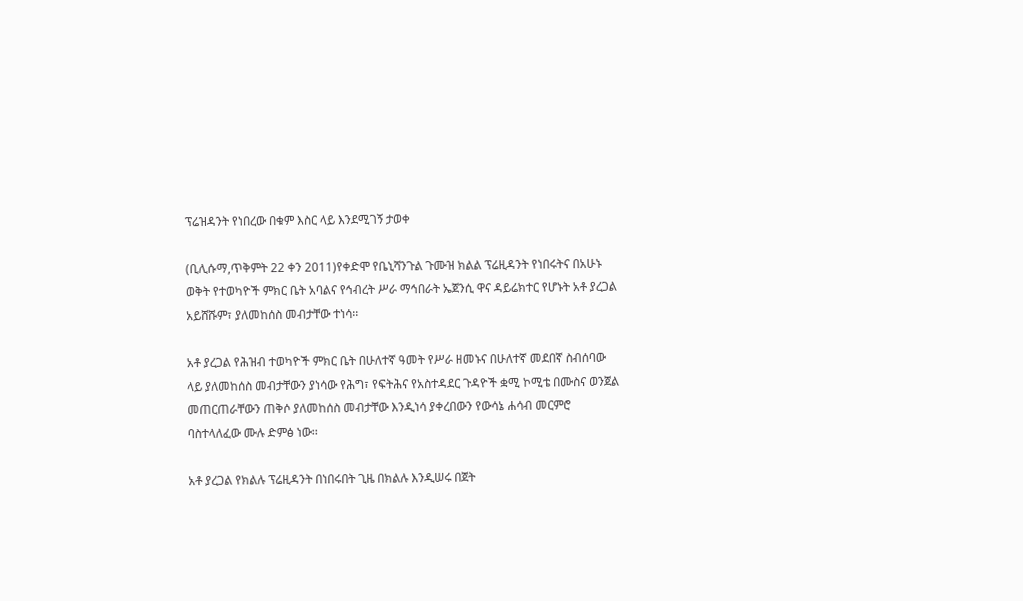ፕሬዝዳንት የነበረው በቁም እስር ላይ እንደሚገኝ ታወቀ

(ቢሊሱማ,ጥቅምት 22 ቀን 2011)የቀድሞ የቤኒሻንጉል ጉሙዝ ክልል ፕሬዚዳንት የነበሩትና በአሁኑ ወቅት የተወካዮች ምክር ቤት አባልና የኅብረት ሥራ ማኅበራት ኤጀንሲ ዋና ዳይሬክተር የሆኑት አቶ ያረጋል አይሸሹም፣ ያለመከሰስ መብታቸው ተነሳ፡፡

አቶ ያረጋል የሕዝብ ተወካዮች ምክር ቤት በሁለተኛ ዓመት የሥራ ዘመኑና በሁለተኛ መደበኛ ስብሰባው ላይ ያለመከሰስ መብታቸውን ያነሳው የሕግ፣ የፍትሕና የአስተዳደር ጉዳዮች ቋሚ ኮሚቴ በሙስና ወንጀል መጠርጠራቸውን ጠቅሶ ያለመከሰስ መብታቸው እንዲነሳ ያቀረበውን የውሳኔ ሐሳብ መርምሮ ባስተላለፈው ሙሉ ድምፅ ነው፡፡

አቶ ያረጋል የክልሉ ፕሬዚዳንት በነበሩበት ጊዜ በክልሉ እንዲሠሩ በጀት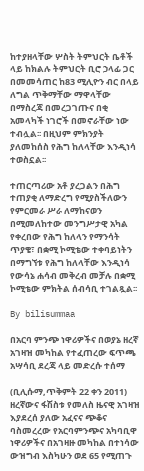ከተያዘላቸው ሦስት ትምህርት ቤቶች ላይ ከክልሉ ትምህርት ቢሮ ኃላፊ ጋር በመመሳጠር ከ83 ሚሊዮን ብር በላይ ለግል ጥቅማቸው ማዋላቸው በማስረጃ በመረጋገጡና በቂ አመላካች ነገሮች በመኖራቸው ነው ተብሏል፡፡ በዚህም ምክንያት ያለመከሰስ የሕግ ከለላቸው እንዲነሳ ተወስኗል፡፡

ተጠርጣሪው አቶ ያረጋልን በሕግ ተጠያቂ ለማድረግ የሚያስችለውን የምርመራ ሥራ ለማከናወን በሚመለከተው መንግሥታዊ አካል የቀረበው የሕግ ከለላን የማንሳት ጥያቄ፣ በቋሚ ኮሚቴው ተቀባይነትን በማግኘቱ የሕግ ከለላቸው እንዲነሳ የውሳኔ ሐሳብ መቅረብ መቻሉ በቋሚ ኮሚቴው ምክትል ሰብሳቢ ተገልጿል፡፡

By bilisummaa

በአርባ ምንጭ ነዋሪዎችና በወያኔ ዘረኛ አገዛዝ መካከል የተፈጠረው ፍጥጫ አሣሳቢ ደረጃ ላይ መድረሱ ተሰማ

(ቢሊሱማ,ጥቅምት 22 ቀን 2011) ዘረኛውና ፋሽስቱ የመለስ ዜናዊ አገዛዝ እያደረሰ ያለው አፈናና ጭቆና ባስመረረው የአርባምንጭና አካባቢዋ ነዋሪዎችና በአገዛዙ መካከል በተነሳው ውዝግብ እስካሁን ወደ 65 የሚጠጉ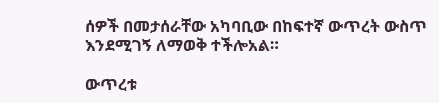ሰዎች በመታሰራቸው አካባቢው በከፍተኛ ውጥረት ውስጥ እንደሚገኝ ለማወቅ ተችሎአል።

ውጥረቱ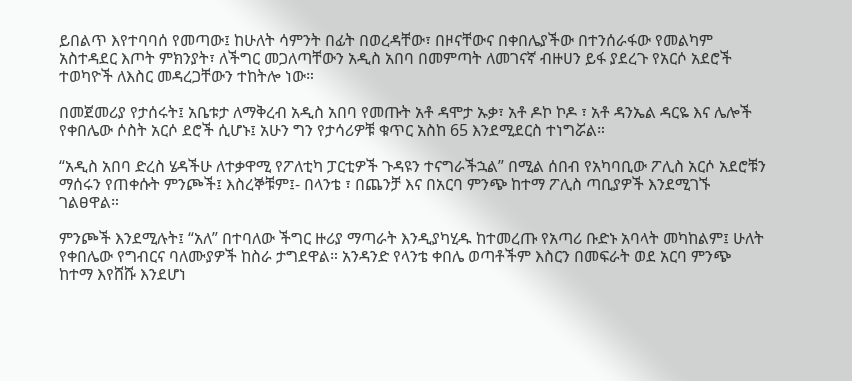ይበልጥ እየተባባሰ የመጣው፤ ከሁለት ሳምንት በፊት በወረዳቸው፣ በዞናቸውና በቀበሌያችው በተንሰራፋው የመልካም አስተዳደር እጦት ምክንያት፣ ለችግር መጋለጣቸውን አዲስ አበባ በመምጣት ለመገናኛ ብዙሀን ይፋ ያደረጉ የአርሶ አደሮች ተወካዮች ለእስር መዳረጋቸውን ተከትሎ ነው።

በመጀመሪያ የታሰሩት፤ አቤቱታ ለማቅረብ አዲስ አበባ የመጡት አቶ ዳሞታ ኡቃ፣ አቶ ዶኮ ኮዶ ፣ አቶ ዳንኤል ዳርዬ እና ሌሎች የቀበሌው ሶስት አርሶ ደሮች ሲሆኑ፤ አሁን ግን የታሳሪዎቹ ቁጥር አስከ 65 እንደሚደርስ ተነግሯል።

“አዲስ አበባ ድረስ ሄዳችሁ ለተቃዋሚ የፖለቲካ ፓርቲዎች ጉዳዩን ተናግራችኋል” በሚል ሰበብ የአካባቢው ፖሊስ አርሶ አደሮቹን ማሰሩን የጠቀሱት ምንጮች፤ እስረኞቹም፤- በላንቴ ፣ በጨንቻ እና በአርባ ምንጭ ከተማ ፖሊስ ጣቢያዎች እንደሚገኙ ገልፀዋል።

ምንጮች እንደሚሉት፤ “አለ” በተባለው ችግር ዙሪያ ማጣራት እንዲያካሂዱ ከተመረጡ የአጣሪ ቡድኑ አባላት መካከልም፤ ሁለት የቀበሌው የግብርና ባለሙያዎች ከስራ ታግደዋል። አንዳንድ የላንቴ ቀበሌ ወጣቶችም እስርን በመፍራት ወደ አርባ ምንጭ ከተማ እየሸሹ እንደሆነ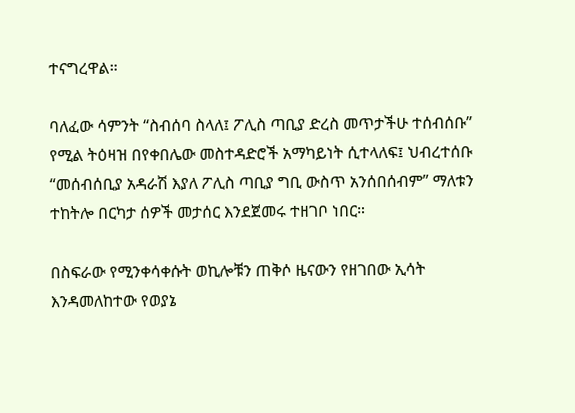ተናግረዋል።

ባለፈው ሳምንት “ስብሰባ ስላለ፤ ፖሊስ ጣቢያ ድረስ መጥታችሁ ተሰብሰቡ” የሚል ትዕዛዝ በየቀበሌው መስተዳድሮች አማካይነት ሲተላለፍ፤ ህብረተሰቡ “መሰብሰቢያ አዳራሽ እያለ ፖሊስ ጣቢያ ግቢ ውስጥ አንሰበሰብም” ማለቱን ተከትሎ በርካታ ሰዎች መታሰር እንደጀመሩ ተዘገቦ ነበር።

በስፍራው የሚንቀሳቀሱት ወኪሎቹን ጠቅሶ ዜናውን የዘገበው ኢሳት እንዳመለከተው የወያኔ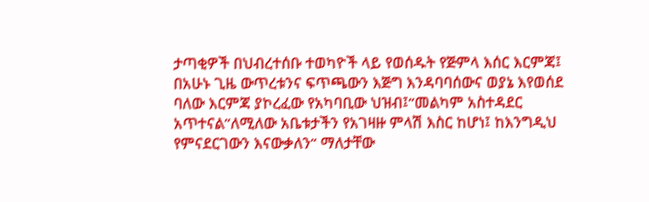ታጣቂዎች በህብረተሰቡ ተወካዮች ላይ የወሰዱት የጅምላ እሰር እርምጃ፤ በአሁኑ ጊዜ ውጥረቱንና ፍጥጫውን እጅግ እንዳባባሰውና ወያኔ እየወሰደ ባለው እርምጃ ያኮረፈው የአካባቢው ህዝብ፤“መልካም አስተዳደር አጥተናል”ለሚለው አቤቱታችን የአገዛዙ ምላሽ እስር ከሆነ፤ ከእንግዲህ የምናደርገውን እናውቃለን“ ማለታቸው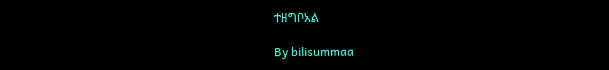ተዘግቦአል

By bilisummaa